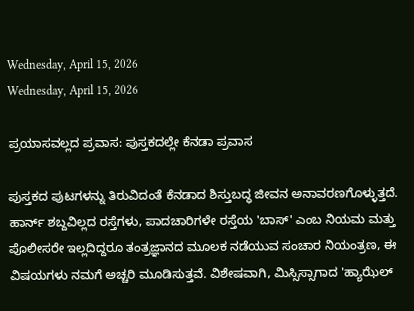Wednesday, April 15, 2026
Wednesday, April 15, 2026

ಪ್ರಯಾಸವಲ್ಲದ ಪ್ರವಾಸ: ಪುಸ್ತಕದಲ್ಲೇ ಕೆನಡಾ ಪ್ರವಾಸ

ಪುಸ್ತಕದ ಪುಟಗಳನ್ನು ತಿರುವಿದಂತೆ ಕೆನಡಾದ ಶಿಸ್ತುಬದ್ಧ ಜೀವನ ಅನಾವರಣಗೊಳ್ಳುತ್ತದೆ. ಹಾರ್ನ್ ಶಬ್ದವಿಲ್ಲದ ರಸ್ತೆಗಳು, ಪಾದಚಾರಿಗಳೇ ರಸ್ತೆಯ 'ಬಾಸ್' ಎಂಬ ನಿಯಮ ಮತ್ತು ಪೊಲೀಸರೇ ಇಲ್ಲದಿದ್ದರೂ ತಂತ್ರಜ್ಞಾನದ ಮೂಲಕ ನಡೆಯುವ ಸಂಚಾರ ನಿಯಂತ್ರಣ, ಈ ವಿಷಯಗಳು ನಮಗೆ ಅಚ್ಚರಿ ಮೂಡಿಸುತ್ತವೆ. ವಿಶೇಷವಾಗಿ, ಮಿಸ್ಸಿಸ್ಸಾಗಾದ 'ಹ್ಯಾಝೆಲ್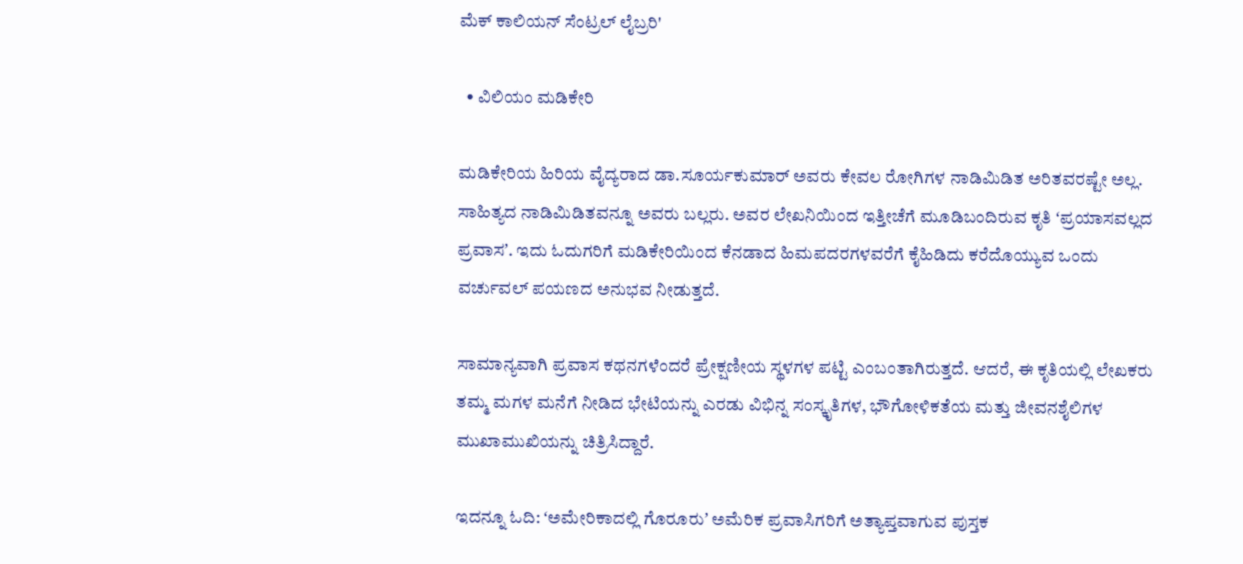ಮೆಕ್ ಕಾಲಿಯನ್ ಸೆಂಟ್ರಲ್ ಲೈಬ್ರರಿ'

  • ವಿಲಿಯಂ ಮಡಿಕೇರಿ

ಮಡಿಕೇರಿಯ ಹಿರಿಯ ವೈದ್ಯರಾದ ಡಾ.ಸೂರ್ಯಕುಮಾರ್ ಅವರು ಕೇವಲ ರೋಗಿಗಳ ನಾಡಿಮಿಡಿತ ಅರಿತವರಷ್ಟೇ ಅಲ್ಲ. ಸಾಹಿತ್ಯದ ನಾಡಿಮಿಡಿತವನ್ನೂ ಅವರು ಬಲ್ಲರು. ಅವರ ಲೇಖನಿಯಿಂದ ಇತ್ತೀಚೆಗೆ ಮೂಡಿಬಂದಿರುವ ಕೃತಿ ʻಪ್ರಯಾಸವಲ್ಲದ ಪ್ರವಾಸʼ. ಇದು ಓದುಗರಿಗೆ ಮಡಿಕೇರಿಯಿಂದ ಕೆನಡಾದ ಹಿಮಪದರಗಳವರೆಗೆ ಕೈಹಿಡಿದು ಕರೆದೊಯ್ಯುವ ಒಂದು ವರ್ಚುವಲ್ ಪಯಣದ ಅನುಭವ ನೀಡುತ್ತದೆ.

ಸಾಮಾನ್ಯವಾಗಿ ಪ್ರವಾಸ ಕಥನಗಳೆಂದರೆ ಪ್ರೇಕ್ಷಣೀಯ ಸ್ಥಳಗಳ ಪಟ್ಟಿ ಎಂಬಂತಾಗಿರುತ್ತದೆ. ಆದರೆ, ಈ ಕೃತಿಯಲ್ಲಿ ಲೇಖಕರು ತಮ್ಮ ಮಗಳ ಮನೆಗೆ ನೀಡಿದ ಭೇಟಿಯನ್ನು ಎರಡು ವಿಭಿನ್ನ ಸಂಸ್ಕೃತಿಗಳ, ಭೌಗೋಳಿಕತೆಯ ಮತ್ತು ಜೀವನಶೈಲಿಗಳ ಮುಖಾಮುಖಿಯನ್ನು ಚಿತ್ರಿಸಿದ್ದಾರೆ.

ಇದನ್ನೂ ಓದಿ: ʻಅಮೇರಿಕಾದಲ್ಲಿ ಗೊರೂರುʼ ಅಮೆರಿಕ ಪ್ರವಾಸಿಗರಿಗೆ ಅತ್ಯಾಪ್ತವಾಗುವ ಪುಸ್ತಕ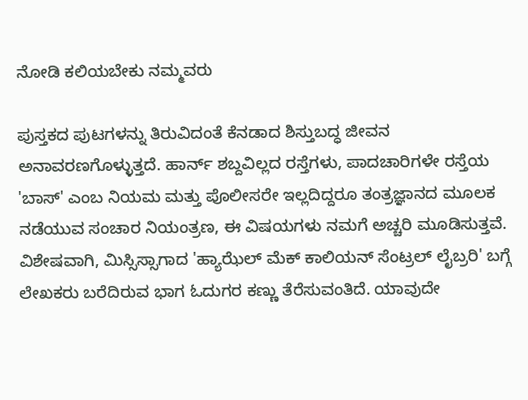ನೋಡಿ ಕಲಿಯಬೇಕು ನಮ್ಮವರು

ಪುಸ್ತಕದ ಪುಟಗಳನ್ನು ತಿರುವಿದಂತೆ ಕೆನಡಾದ ಶಿಸ್ತುಬದ್ಧ ಜೀವನ ಅನಾವರಣಗೊಳ್ಳುತ್ತದೆ. ಹಾರ್ನ್ ಶಬ್ದವಿಲ್ಲದ ರಸ್ತೆಗಳು, ಪಾದಚಾರಿಗಳೇ ರಸ್ತೆಯ 'ಬಾಸ್' ಎಂಬ ನಿಯಮ ಮತ್ತು ಪೊಲೀಸರೇ ಇಲ್ಲದಿದ್ದರೂ ತಂತ್ರಜ್ಞಾನದ ಮೂಲಕ ನಡೆಯುವ ಸಂಚಾರ ನಿಯಂತ್ರಣ, ಈ ವಿಷಯಗಳು ನಮಗೆ ಅಚ್ಚರಿ ಮೂಡಿಸುತ್ತವೆ. ವಿಶೇಷವಾಗಿ, ಮಿಸ್ಸಿಸ್ಸಾಗಾದ 'ಹ್ಯಾಝೆಲ್ ಮೆಕ್ ಕಾಲಿಯನ್ ಸೆಂಟ್ರಲ್ ಲೈಬ್ರರಿ' ಬಗ್ಗೆ ಲೇಖಕರು ಬರೆದಿರುವ ಭಾಗ ಓದುಗರ ಕಣ್ಣು ತೆರೆಸುವಂತಿದೆ. ಯಾವುದೇ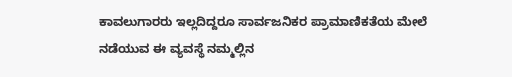ಕಾವಲುಗಾರರು ಇಲ್ಲದಿದ್ದರೂ ಸಾರ್ವಜನಿಕರ ಪ್ರಾಮಾಣಿಕತೆಯ ಮೇಲೆ ನಡೆಯುವ ಈ ವ್ಯವಸ್ಥೆ ನಮ್ಮಲ್ಲಿನ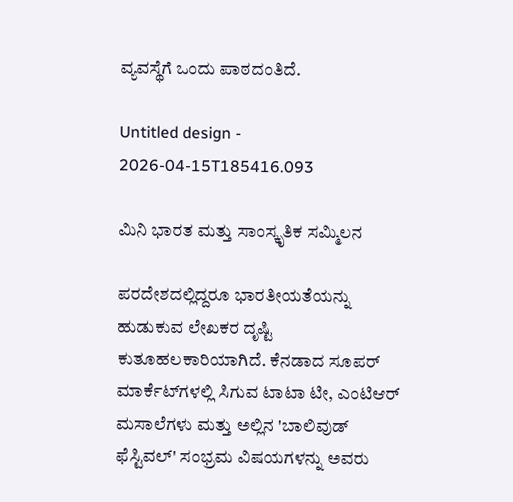ವ್ಯವಸ್ಥೆಗೆ ಒಂದು ಪಾಠದಂತಿದೆ.

Untitled design - 2026-04-15T185416.093

ಮಿನಿ ಭಾರತ ಮತ್ತು ಸಾಂಸ್ಕೃತಿಕ ಸಮ್ಮಿಲನ

ಪರದೇಶದಲ್ಲಿದ್ದರೂ ಭಾರತೀಯತೆಯನ್ನು ಹುಡುಕುವ ಲೇಖಕರ ದೃಷ್ಟಿ ಕುತೂಹಲಕಾರಿಯಾಗಿದೆ. ಕೆನಡಾದ ಸೂಪರ್ ಮಾರ್ಕೆಟ್‌ಗಳಲ್ಲಿ ಸಿಗುವ ಟಾಟಾ ಟೀ, ಎಂಟಿಆರ್ ಮಸಾಲೆಗಳು ಮತ್ತು ಅಲ್ಲಿನ 'ಬಾಲಿವುಡ್ ಫೆಸ್ಟಿವಲ್' ಸಂಭ್ರಮ ವಿಷಯಗಳನ್ನು ಅವರು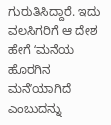ಗುರುತಿಸಿದ್ದಾರೆ. ಇದು ವಲಸಿಗರಿಗೆ ಆ ದೇಶ ಹೇಗೆ ʻಮನೆಯ ಹೊರಗಿನ ಮನೆʼಯಾಗಿದೆ ಎಂಬುದನ್ನು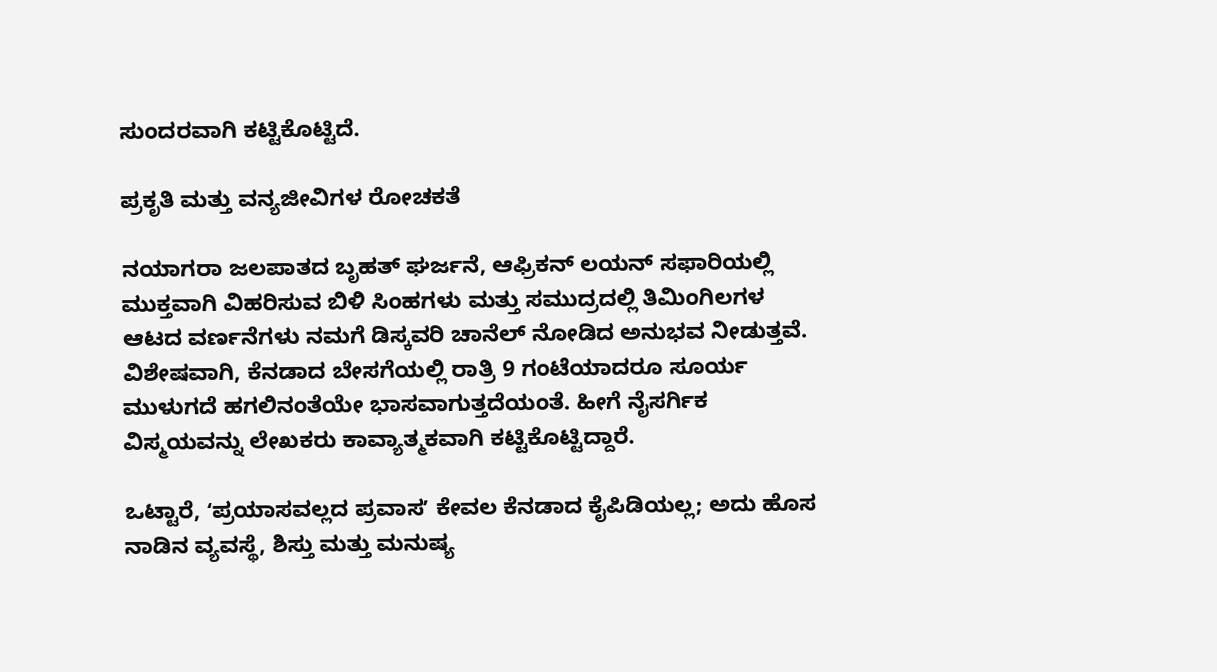ಸುಂದರವಾಗಿ ಕಟ್ಟಿಕೊಟ್ಟಿದೆ.

ಪ್ರಕೃತಿ ಮತ್ತು ವನ್ಯಜೀವಿಗಳ ರೋಚಕತೆ

ನಯಾಗರಾ ಜಲಪಾತದ ಬೃಹತ್ ಘರ್ಜನೆ, ಆಫ್ರಿಕನ್ ಲಯನ್ ಸಫಾರಿಯಲ್ಲಿ ಮುಕ್ತವಾಗಿ ವಿಹರಿಸುವ ಬಿಳಿ ಸಿಂಹಗಳು ಮತ್ತು ಸಮುದ್ರದಲ್ಲಿ ತಿಮಿಂಗಿಲಗಳ ಆಟದ ವರ್ಣನೆಗಳು ನಮಗೆ ಡಿಸ್ಕವರಿ ಚಾನೆಲ್ ನೋಡಿದ ಅನುಭವ ನೀಡುತ್ತವೆ. ವಿಶೇಷವಾಗಿ, ಕೆನಡಾದ ಬೇಸಗೆಯಲ್ಲಿ ರಾತ್ರಿ 9 ಗಂಟೆಯಾದರೂ ಸೂರ್ಯ ಮುಳುಗದೆ ಹಗಲಿನಂತೆಯೇ ಭಾಸವಾಗುತ್ತದೆಯಂತೆ. ಹೀಗೆ ನೈಸರ್ಗಿಕ ವಿಸ್ಮಯವನ್ನು ಲೇಖಕರು ಕಾವ್ಯಾತ್ಮಕವಾಗಿ ಕಟ್ಟಿಕೊಟ್ಟಿದ್ದಾರೆ.

ಒಟ್ಟಾರೆ, ʻಪ್ರಯಾಸವಲ್ಲದ ಪ್ರವಾಸʼ ಕೇವಲ ಕೆನಡಾದ ಕೈಪಿಡಿಯಲ್ಲ; ಅದು ಹೊಸ ನಾಡಿನ ವ್ಯವಸ್ಥೆ, ಶಿಸ್ತು ಮತ್ತು ಮನುಷ್ಯ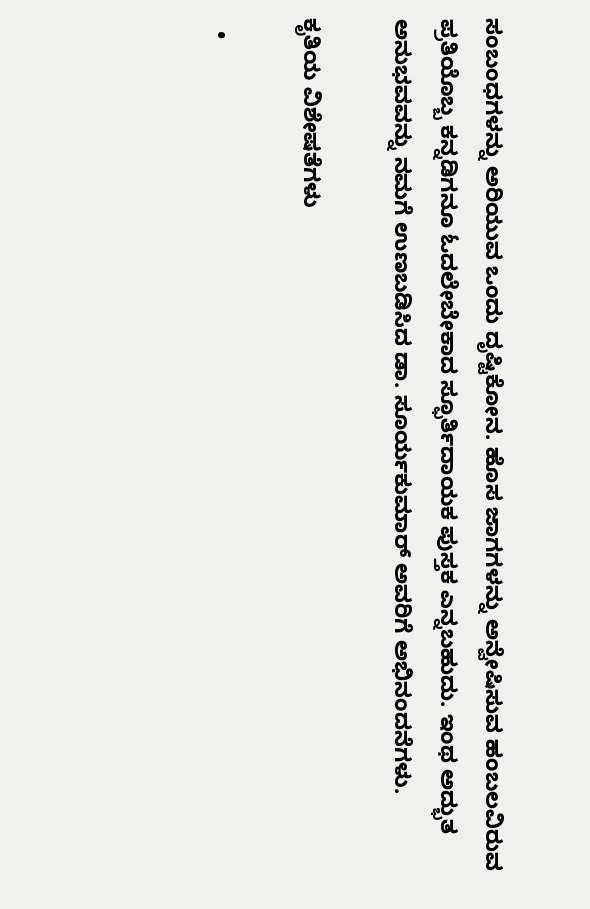ಸಂಬಂಧಗಳನ್ನು ಅರಿಯುವ ಒಂದು ದೃಷ್ಟಿಕೋನ. ಹೊಸ ಜಾಗಗಳನ್ನು ಅನ್ವೇಷಿಸುವ ಹಂಬಲವಿರುವ ಪ್ರತಿಯೊಬ್ಬ ಕನ್ನಡಿಗನೂ ಓದಲೇಬೇಕಾದ ಸ್ಫೂರ್ತಿದಾಯಕ ಪುಸ್ತಕ ಎನ್ನಬಹುದು. ಇಂಥ ಅದ್ಭುತ ಅನುಭವವನ್ನು ನಮಗೆ ಉಣಬಡಿಸಿದ ಡಾ. ಸೂರ್ಯಕುಮಾರ್ ಅವರಿಗೆ ಅಭಿನಂದನೆಗಳು.

ಕೃತಿಯ ವಿಶೇಷತೆಗಳು

  •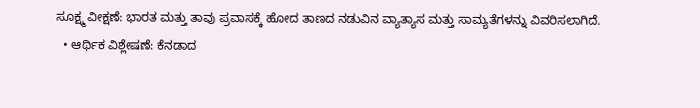ಸೂಕ್ಷ್ಮ ವೀಕ್ಷಣೆ: ಭಾರತ ಮತ್ತು ತಾವು ಪ್ರವಾಸಕ್ಕೆ ಹೋದ ತಾಣದ ನಡುವಿನ ವ್ಯಾತ್ಯಾಸ ಮತ್ತು ಸಾಮ್ಯತೆಗಳನ್ನು ವಿವರಿಸಲಾಗಿದೆ.
  • ಆರ್ಥಿಕ ವಿಶ್ಲೇಷಣೆ: ಕೆನಡಾದ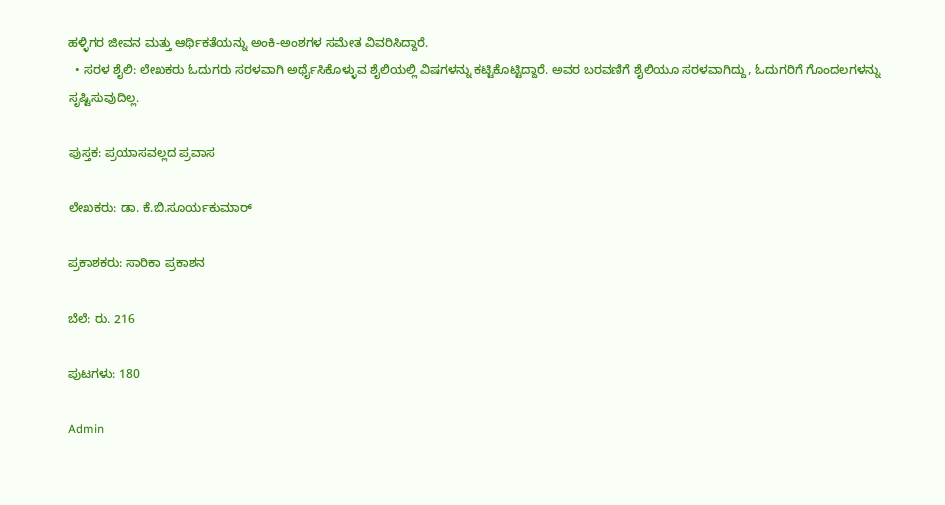ಹಳ್ಳಿಗರ ಜೀವನ ಮತ್ತು ಆರ್ಥಿಕತೆಯನ್ನು ಅಂಕಿ-ಅಂಶಗಳ ಸಮೇತ ವಿವರಿಸಿದ್ದಾರೆ.
  • ಸರಳ ಶೈಲಿ: ಲೇಖಕರು ಓದುಗರು ಸರಳವಾಗಿ ಅರ್ಥೈಸಿಕೊಳ್ಳುವ ಶೈಲಿಯಲ್ಲಿ ವಿಷಗಳನ್ನು ಕಟ್ಟಿಕೊಟ್ಟಿದ್ದಾರೆ. ಅವರ ಬರವಣಿಗೆ ಶೈಲಿಯೂ ಸರಳವಾಗಿದ್ದು, ಓದುಗರಿಗೆ ಗೊಂದಲಗಳನ್ನು ಸೃಷ್ಟಿಸುವುದಿಲ್ಲ.

ಪುಸ್ತಕ: ಪ್ರಯಾಸವಲ್ಲದ ಪ್ರವಾಸ

ಲೇಖಕರು: ಡಾ. ಕೆ.ಬಿ.ಸೂರ್ಯಕುಮಾರ್

ಪ್ರಕಾಶಕರು: ಸಾರಿಕಾ ಪ್ರಕಾಶನ

ಬೆಲೆ: ರು. 216

ಪುಟಗಳು: 180

Admin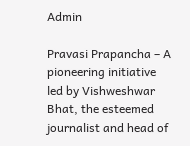Admin

Pravasi Prapancha – A pioneering initiative led by Vishweshwar Bhat, the esteemed journalist and head of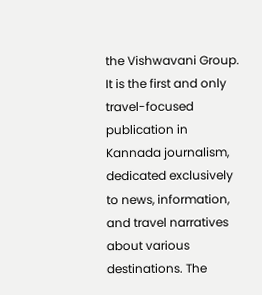the Vishwavani Group. It is the first and only travel-focused publication in Kannada journalism, dedicated exclusively to news, information, and travel narratives about various destinations. The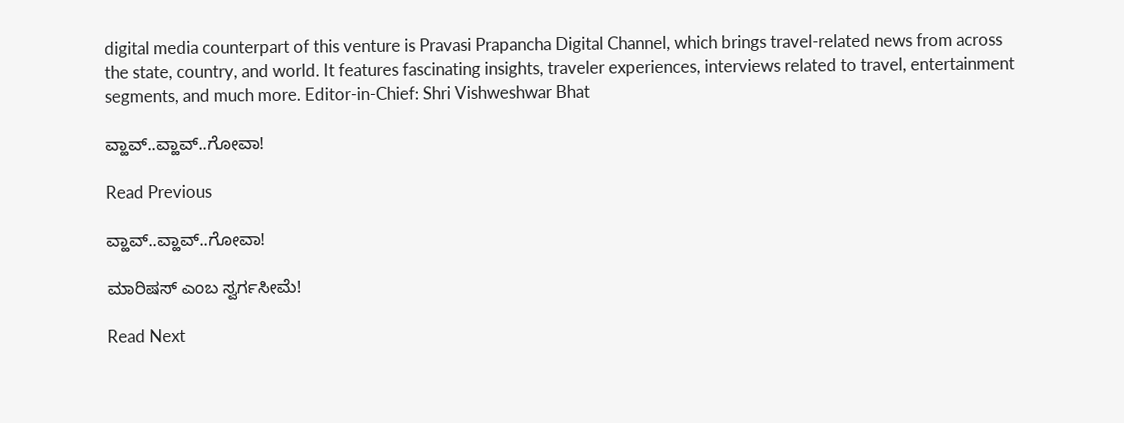digital media counterpart of this venture is Pravasi Prapancha Digital Channel, which brings travel-related news from across the state, country, and world. It features fascinating insights, traveler experiences, interviews related to travel, entertainment segments, and much more. Editor-in-Chief: Shri Vishweshwar Bhat

ವ್ಹಾವ್..ವ್ಹಾವ್..ಗೋವಾ!

Read Previous

ವ್ಹಾವ್..ವ್ಹಾವ್..ಗೋವಾ!

ಮಾರಿಷಸ್‌ ಎಂಬ ಸ್ವರ್ಗಸೀಮೆ!

Read Next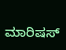ಮಾರಿಷಸ್‌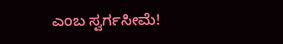ಎಂಬ ಸ್ವರ್ಗಸೀಮೆ!